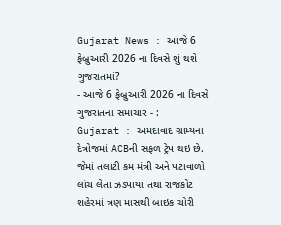Gujarat News : આજે 6 ફેબ્રુઆરી 2026 ના દિવસે શું થશે ગુજરાતમાં?
- આજે 6 ફેબ્રુઆરી 2026 ના દિવસે ગુજરાતના સમાચાર - :
Gujarat : અમદાવાદ ગ્રામ્યના દેત્રોજમાં ACBની સફળ ટ્રેપ થઇ છે. જેમાં તલાટી કમ મંત્રી અને પટાવાળો લાંચ લેતા ઝડપાયા તથા રાજકોટ શહેરમાં ત્રણ માસથી બાઇક ચોરી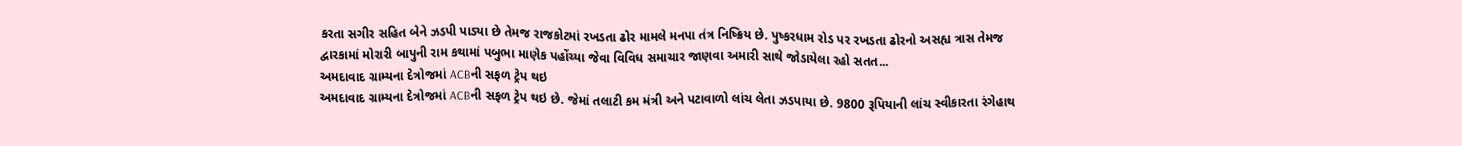કરતા સગીર સહિત બેને ઝડપી પાડ્યા છે તેમજ રાજકોટમાં રખડતા ઢોર મામલે મનપા તંત્ર નિષ્ક્રિય છે. પુષ્કરધામ રોડ પર રખડતા ઢોરનો અસહ્ય ત્રાસ તેમજ દ્વારકામાં મોરારી બાપુની રામ કથામાં પબુભા માણેક પહોંચ્યા જેવા વિવિધ સમાચાર જાણવા અમારી સાથે જોડાયેલા રહો સતત...
અમદાવાદ ગ્રામ્યના દેત્રોજમાં ACBની સફળ ટ્રેપ થઇ
અમદાવાદ ગ્રામ્યના દેત્રોજમાં ACBની સફળ ટ્રેપ થઇ છે. જેમાં તલાટી કમ મંત્રી અને પટાવાળો લાંચ લેતા ઝડપાયા છે. 9800 રૂપિયાની લાંચ સ્વીકારતા રંગેહાથ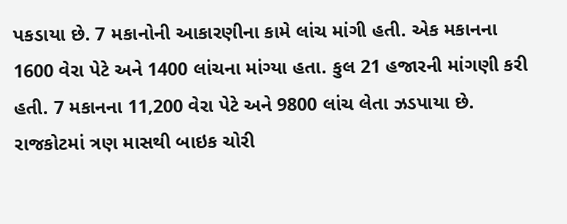પકડાયા છે. 7 મકાનોની આકારણીના કામે લાંચ માંગી હતી. એક મકાનના 1600 વેરા પેટે અને 1400 લાંચના માંગ્યા હતા. કુલ 21 હજારની માંગણી કરી હતી. 7 મકાનના 11,200 વેરા પેટે અને 9800 લાંચ લેતા ઝડપાયા છે.
રાજકોટમાં ત્રણ માસથી બાઇક ચોરી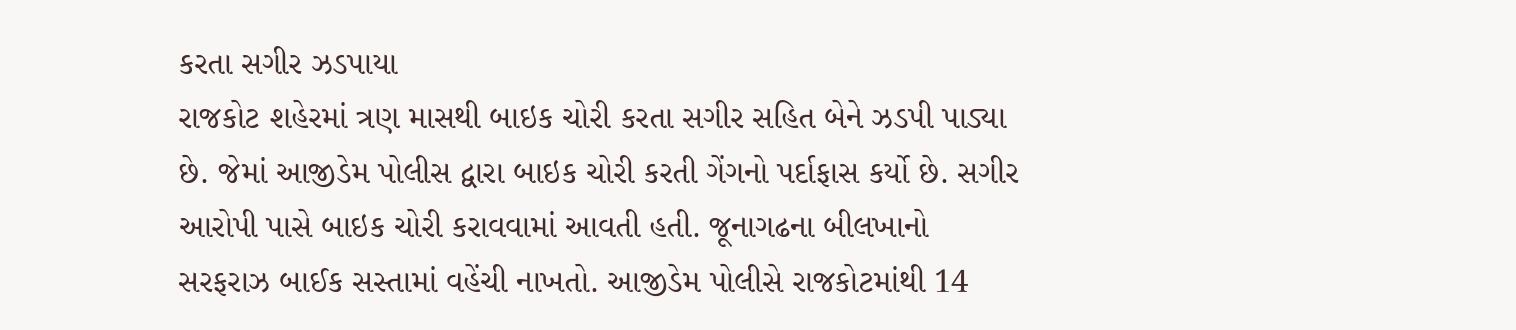કરતા સગીર ઝડપાયા
રાજકોટ શહેરમાં ત્રણ માસથી બાઇક ચોરી કરતા સગીર સહિત બેને ઝડપી પાડ્યા છે. જેમાં આજીડેમ પોલીસ દ્વારા બાઇક ચોરી કરતી ગેંગનો પર્દાફાસ કર્યો છે. સગીર આરોપી પાસે બાઇક ચોરી કરાવવામાં આવતી હતી. જૂનાગઢના બીલખાનો સરફરાઝ બાઈક સસ્તામાં વહેંચી નાખતો. આજીડેમ પોલીસે રાજકોટમાંથી 14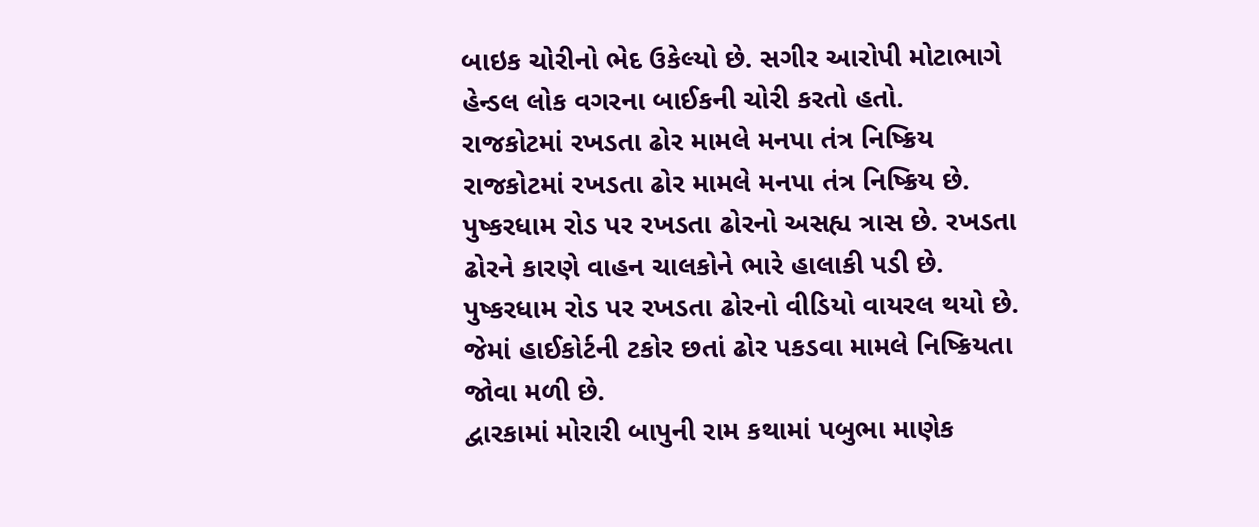બાઇક ચોરીનો ભેદ ઉકેલ્યો છે. સગીર આરોપી મોટાભાગે હેન્ડલ લોક વગરના બાઈકની ચોરી કરતો હતો.
રાજકોટમાં રખડતા ઢોર મામલે મનપા તંત્ર નિષ્ક્રિય
રાજકોટમાં રખડતા ઢોર મામલે મનપા તંત્ર નિષ્ક્રિય છે. પુષ્કરધામ રોડ પર રખડતા ઢોરનો અસહ્ય ત્રાસ છે. રખડતા ઢોરને કારણે વાહન ચાલકોને ભારે હાલાકી પડી છે. પુષ્કરધામ રોડ પર રખડતા ઢોરનો વીડિયો વાયરલ થયો છે. જેમાં હાઈકોર્ટની ટકોર છતાં ઢોર પકડવા મામલે નિષ્ક્રિયતા જોવા મળી છે.
દ્વારકામાં મોરારી બાપુની રામ કથામાં પબુભા માણેક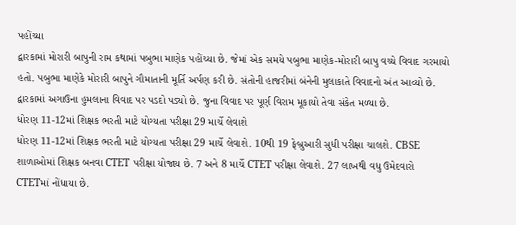પહોંચ્યા
દ્વારકામાં મોરારી બાપુની રામ કથામાં પબુભા માણેક પહોંચ્યા છે. જેમાં એક સમયે પબુભા માણેક-મોરારી બાપુ વચ્ચે વિવાદ ગરમાયો હતો. પબુભા માણેકે મોરારી બાપુને ગૌમાતાની મૂર્તિ અર્પણ કરી છે. સંતોની હાજરીમાં બંનેની મુલાકાતે વિવાદનો અંત આવ્યો છે.
દ્વારકામાં અગાઉના હુમલાના વિવાદ પર પડદો પડ્યો છે. જુના વિવાદ પર પૂર્ણ વિરામ મૂકાયો તેવા સંકેત મળ્યા છે.
ધોરણ 11-12માં શિક્ષક ભરતી માટે યોગ્યતા પરીક્ષા 29 માર્ચે લેવાશે
ધોરણ 11-12માં શિક્ષક ભરતી માટે યોગ્યતા પરીક્ષા 29 માર્ચે લેવાશે. 10થી 19 ફેબ્રુઆરી સુધી પરીક્ષા ચાલશે. CBSE શાળાઓમાં શિક્ષક બનવા CTET પરીક્ષા યોજાય છે. 7 અને 8 માર્ચે CTET પરીક્ષા લેવાશે. 27 લાખથી વધુ ઉમેદવારો CTETમાં નોંધાયા છે.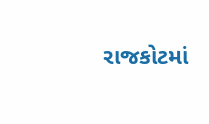રાજકોટમાં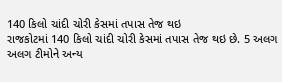140 કિલો ચાંદી ચોરી કેસમાં તપાસ તેજ થઇ
રાજકોટમાં 140 કિલો ચાંદી ચોરી કેસમાં તપાસ તેજ થઇ છે. 5 અલગ અલગ ટીમોને અન્ય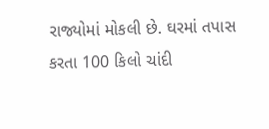રાજ્યોમાં મોકલી છે. ઘરમાં તપાસ કરતા 100 કિલો ચાંદી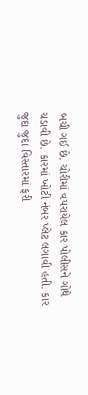બચી ગઈ છે. ચોરીમાં વપરાયેલ કાર પોલીસને ગોથે ચડાવી છે. કારમાં ખોટી નંબર પ્લેટ લગાવી હતી. કાર જુદા જુદા વિસ્તારમાં ફરી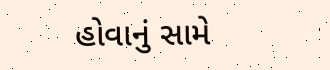હોવાનું સામે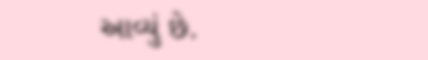આવ્યું છે.